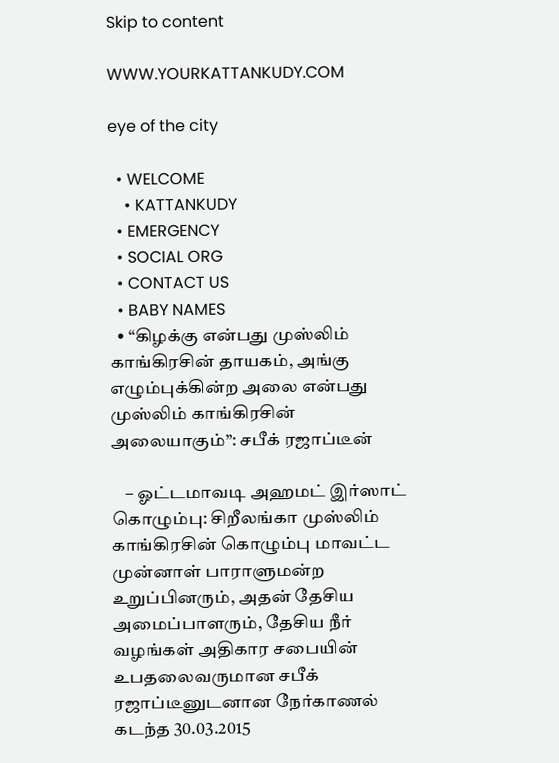Skip to content

WWW.YOURKATTANKUDY.COM

eye of the city

  • WELCOME
    • KATTANKUDY
  • EMERGENCY
  • SOCIAL ORG
  • CONTACT US
  • BABY NAMES
  • “கிழக்கு என்பது முஸ்லிம் காங்கிரசின் தாயகம், அங்கு எழும்புக்கின்ற அலை என்பது முஸ்லிம் காங்கிரசின் அலையாகும்”: சபீக் ரஜாப்டீன்

    – ஓட்டமாவடி அஹமட் இர்ஸாட் கொழும்பு: சிறீலங்கா முஸ்லிம் காங்கிரசின் கொழும்பு மாவட்ட முன்னாள் பாராளுமன்ற உறுப்பினரும், அதன் தேசிய அமைப்பாளரும், தேசிய நீர் வழங்கள் அதிகார சபையின் உபதலைவருமான சபீக் ரஜாப்டீனுடனான நேர்காணல் கடந்த 30.03.2015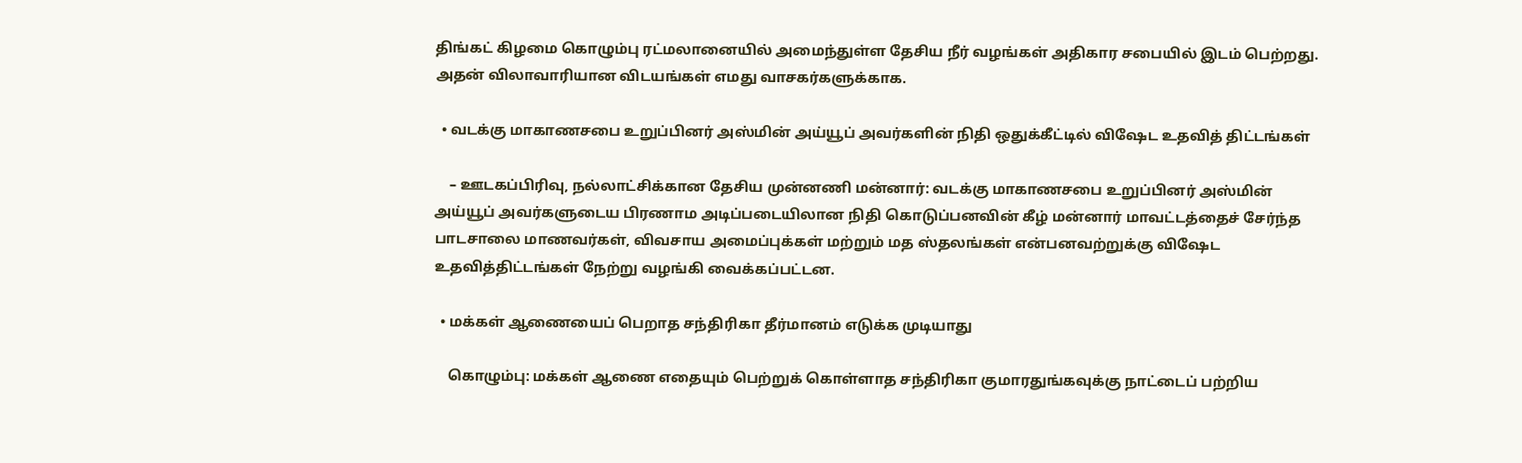திங்கட் கிழமை கொழும்பு ரட்மலானையில் அமைந்துள்ள தேசிய நீர் வழங்கள் அதிகார சபையில் இடம் பெற்றது. அதன் விலாவாரியான விடயங்கள் எமது வாசகர்களுக்காக.

  • வடக்கு மாகாணசபை உறுப்பினர் அஸ்மின் அய்யூப் அவர்களின் நிதி ஒதுக்கீட்டில் விஷேட உதவித் திட்டங்கள்

    – ஊடகப்பிரிவு, நல்லாட்சிக்கான தேசிய முன்னணி மன்னார்: வடக்கு மாகாணசபை உறுப்பினர் அஸ்மின் அய்யூப் அவர்களுடைய பிரணாம அடிப்படையிலான நிதி கொடுப்பனவின் கீழ் மன்னார் மாவட்டத்தைச் சேர்ந்த பாடசாலை மாணவர்கள், விவசாய அமைப்புக்கள் மற்றும் மத ஸ்தலங்கள் என்பனவற்றுக்கு விஷேட உதவித்திட்டங்கள் நேற்று வழங்கி வைக்கப்பட்டன.

  • மக்கள் ஆணையைப் பெறாத சந்திரிகா தீர்மானம் எடுக்க முடியாது

    கொழும்பு: மக்கள் ஆணை எதையும் பெற்றுக் கொள்ளாத சந்திரிகா குமாரதுங்கவுக்கு நாட்டைப் பற்றிய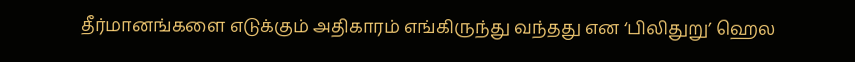தீர்மானங்களை எடுக்கும் அதிகாரம் எங்கிருந்து வந்தது என ‘பிலிதுறு’ ஹெல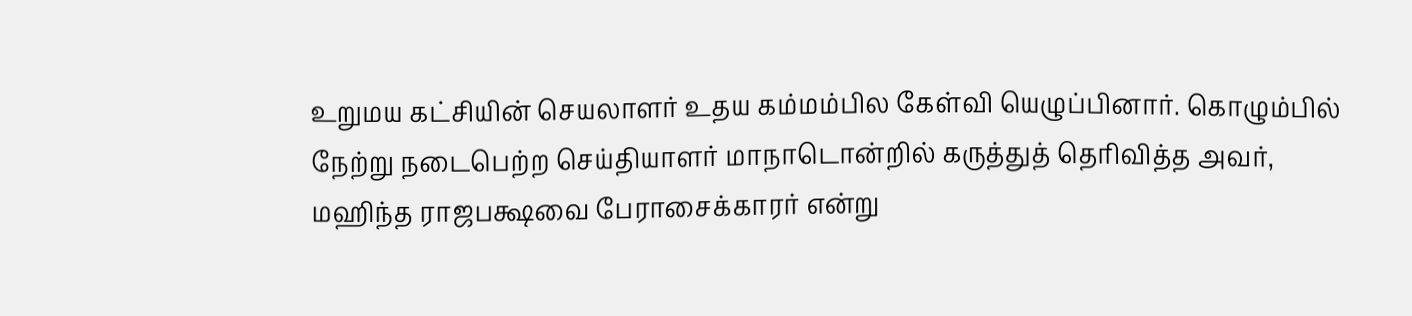உறுமய கட்சியின் செயலாளர் உதய கம்மம்பில கேள்வி யெழுப்பினார். கொழும்பில் நேற்று நடைபெற்ற செய்தியாளர் மாநாடொன்றில் கருத்துத் தெரிவித்த அவர், மஹிந்த ராஜபக்ஷவை பேராசைக்காரர் என்று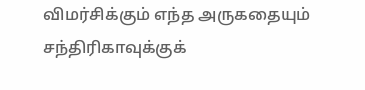விமர்சிக்கும் எந்த அருகதையும் சந்திரிகாவுக்குக்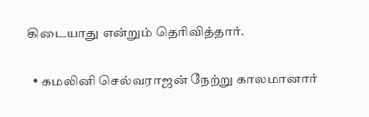கிடையாது என்றும் தெரிவித்தார்.

  • கமலினி செல்வராஜன் நேற்று காலமானார்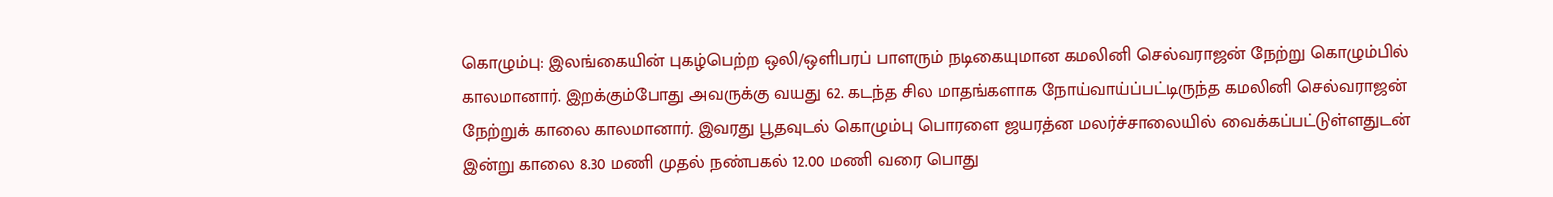கொழும்பு: இலங்கையின் புகழ்பெற்ற ஒலி/ஒளிபரப் பாளரும் நடிகையுமான கமலினி செல்வராஜன் நேற்று கொழும்பில் காலமானார். இறக்கும்போது அவருக்கு வயது 62. கடந்த சில மாதங்களாக நோய்வாய்ப்பட்டிருந்த கமலினி செல்வராஜன் நேற்றுக் காலை காலமானார். இவரது பூதவுடல் கொழும்பு பொரளை ஜயரத்ன மலர்ச்சாலையில் வைக்கப்பட்டுள்ளதுடன் இன்று காலை 8.30 மணி முதல் நண்பகல் 12.00 மணி வரை பொது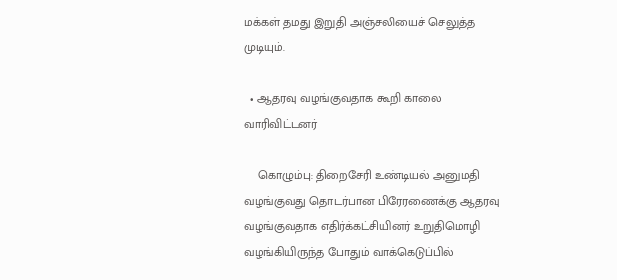மக்கள் தமது இறுதி அஞ்சலியைச் செலுத்த முடியும்.

  • ஆதரவு வழங்குவதாக கூறி காலை வாரிவிட்டனர்

    கொழும்பு: திறைசேரி உண்டியல் அனுமதி வழங்குவது தொடர்பான பிரேரணைக்கு ஆதரவு வழங்குவதாக எதிர்க்கட்சியினர் உறுதிமொழி வழங்கியிருந்த போதும் வாக்கெடுப்பில்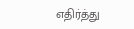எதிர்த்து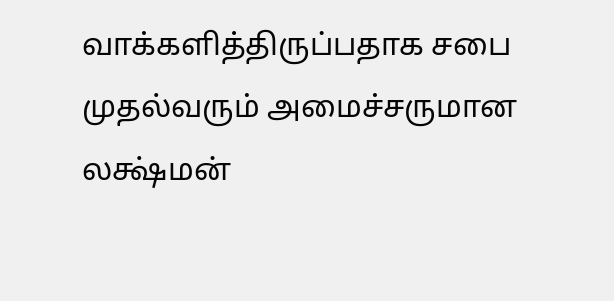வாக்களித்திருப்பதாக சபை முதல்வரும் அமைச்சருமான லக்ஷ்மன்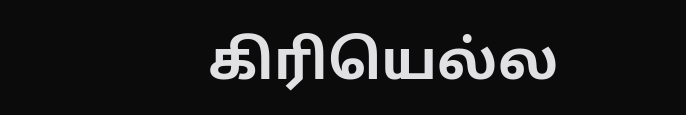கிரியெல்ல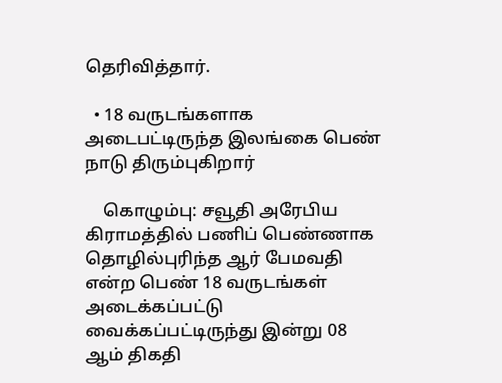தெரிவித்தார்.

  • 18 வருடங்களாக அடைபட்டிருந்த இலங்கை பெண் நாடு திரும்புகிறார்

    கொழும்பு: சவூதி அரேபிய கிராமத்தில் பணிப் பெண்ணாக தொழில்புரிந்த ஆர் பேமவதி என்ற பெண் 18 வருடங்கள் அடைக்கப்பட்டு வைக்கப்பட்டிருந்து இன்று 08 ஆம் திகதி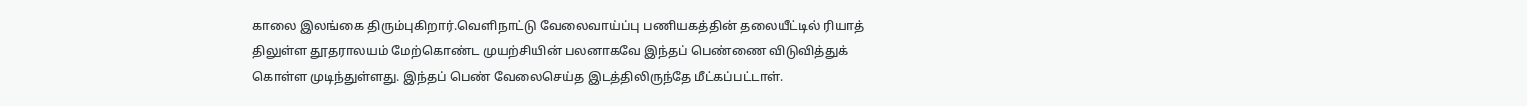காலை இலங்கை திரும்புகிறார்.வெளிநாட்டு வேலைவாய்ப்பு பணியகத்தின் தலையீட்டில் ரியாத் திலுள்ள தூதராலயம் மேற்கொண்ட முயற்சியின் பலனாகவே இந்தப் பெண்ணை விடுவித்துக் கொள்ள முடிந்துள்ளது. இந்தப் பெண் வேலைசெய்த இடத்திலிருந்தே மீட்கப்பட்டாள்.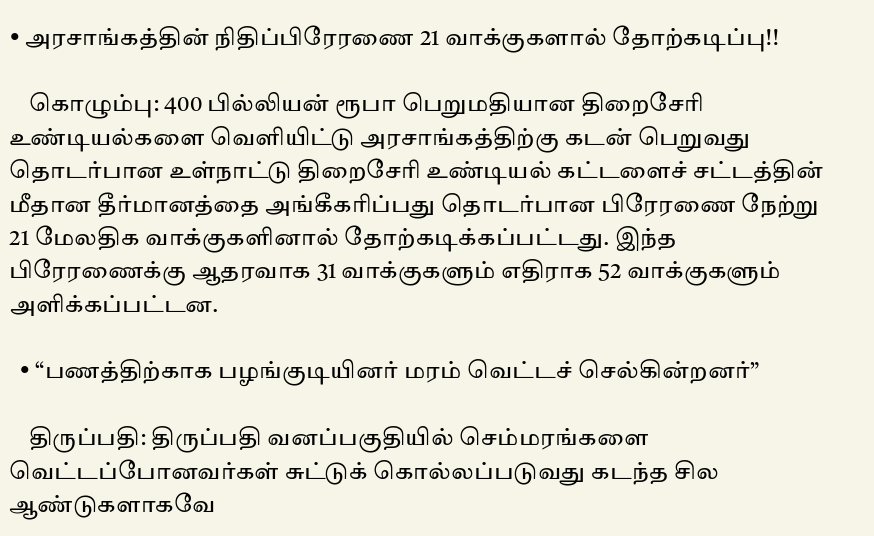• அரசாங்கத்தின் நிதிப்பிரேரணை 21 வாக்குகளால் தோற்கடிப்பு!!

    கொழும்பு: 400 பில்லியன் ரூபா பெறுமதியான திறைசேரி உண்டியல்களை வெளியிட்டு அரசாங்கத்திற்கு கடன் பெறுவது தொடர்பான உள்நாட்டு திறைசேரி உண்டியல் கட்டளைச் சட்டத்தின் மீதான தீர்மானத்தை அங்கீகரிப்பது தொடர்பான பிரேரணை நேற்று 21 மேலதிக வாக்குகளினால் தோற்கடிக்கப்பட்டது. இந்த பிரேரணைக்கு ஆதரவாக 31 வாக்குகளும் எதிராக 52 வாக்குகளும் அளிக்கப்பட்டன.

  • “பணத்திற்காக பழங்குடியினர் மரம் வெட்டச் செல்கின்றனர்”

    திருப்பதி: திருப்பதி வனப்பகுதியில் செம்மரங்களை வெட்டப்போனவர்கள் சுட்டுக் கொல்லப்படுவது கடந்த சில ஆண்டுகளாகவே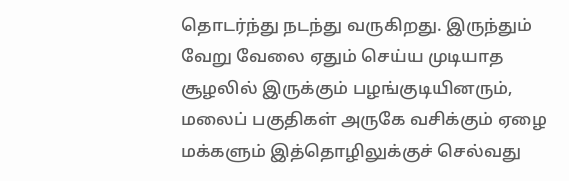தொடர்ந்து நடந்து வருகிறது. இருந்தும் வேறு வேலை ஏதும் செய்ய முடியாத சூழலில் இருக்கும் பழங்குடியினரும், மலைப் பகுதிகள் அருகே வசிக்கும் ஏழை மக்களும் இத்தொழிலுக்குச் செல்வது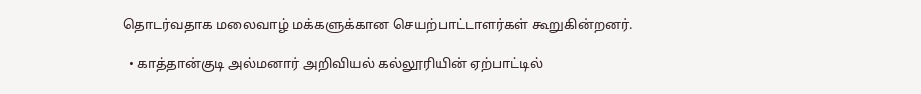தொடர்வதாக மலைவாழ் மக்களுக்கான செயற்பாட்டாளர்கள் கூறுகின்றனர்.

  • காத்தான்குடி அல்மனார் அறிவியல் கல்லூரியின் ஏற்பாட்டில்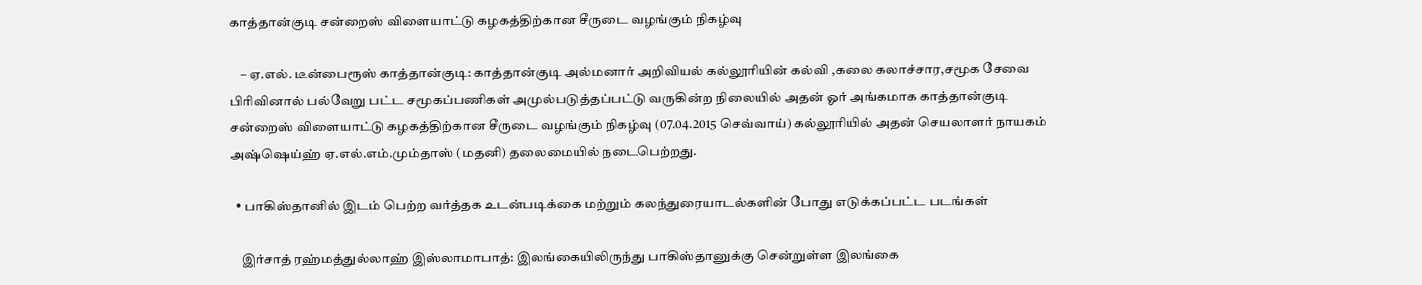காத்தான்குடி சன்றைஸ் விளையாட்டு கழகத்திற்கான சீருடை வழங்கும் நிகழ்வு

    – ஏ.எல். டீன்பைரூஸ் காத்தான்குடி: காத்தான்குடி அல்மனார் அறிவியல் கல்லூரியின் கல்வி ,கலை கலாச்சார,சமூக சேவை பிரிவினால் பல்வேறு பட்ட சமூகப்பணிகள் அமுல்படுத்தப்பட்டு வருகின்ற நிலையில் அதன் ஓர் அங்கமாக காத்தான்குடி சன்றைஸ் விளையாட்டு கழகத்திற்கான சீருடை வழங்கும் நிகழ்வு (07.04.2015 செவ்வாய்) கல்லூரியில் அதன் செயலாளர் நாயகம் அஷ்ஷெய்ஹ் ஏ.எல்.எம்.மும்தாஸ் (மதனி) தலைமையில் நடைபெற்றது.

  • பாகிஸ்தானில் இடம் பெற்ற வர்த்தக உடன்படிக்கை மற்றும் கலந்துரையாடல்களின் போது எடுக்கப்பட்ட படங்கள்

    இர்சாத் ரஹ்மத்துல்லாஹ் இஸ்லாமாபாத்: இலங்கையிலிருந்து பாகிஸ்தானுக்கு சென்றுள்ள இலங்கை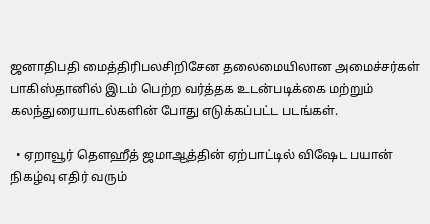ஜனாதிபதி மைத்திரிபலசிறிசேன தலைமையிலான அமைச்சர்கள் பாகிஸ்தானில் இடம் பெற்ற வர்த்தக உடன்படிக்கை மற்றும் கலந்துரையாடல்களின் போது எடுக்கப்பட்ட படங்கள்.

  • ஏறாவூர் தௌஹீத் ஜமாஆத்தின் ஏற்பாட்டில் விஷேட பயான் நிகழ்வு எதிர் வரும்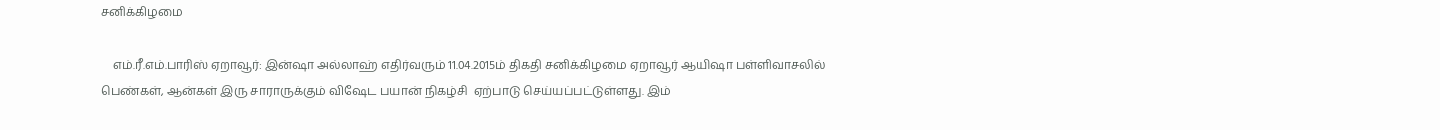சனிக்கிழமை

    எம்.ரீ.எம்.பாரிஸ் ஏறாவூர்: இன்ஷா அல்லாஹ் எதிர்வரும் 11.04.2015ம் திகதி சனிக்கிழமை ஏறாவூர் ஆயிஷா பள்ளிவாசலில் பெண்கள், ஆன்கள் இரு சாராருக்கும் விஷேட பயான் நிகழ்சி  ஏற்பாடு செய்யப்பட்டுள்ளது. இம்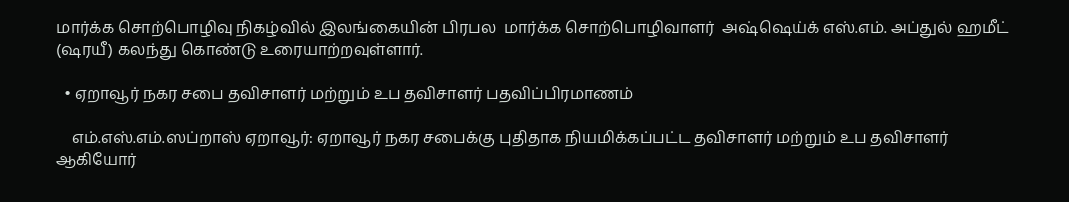மார்க்க சொற்பொழிவு நிகழ்வில் இலங்கையின் பிரபல  மார்க்க சொற்பொழிவாளர்  அஷ்ஷெய்க் எஸ்.எம். அப்துல் ஹமீட் (ஷரயீ) கலந்து கொண்டு உரையாற்றவுள்ளார்.

  • ஏறாவூர் நகர சபை தவிசாளர் மற்றும் உப தவிசாளர் பதவிப்பிரமாணம்

    எம்.எஸ்.எம்.ஸப்றாஸ் ஏறாவூர்: ஏறாவூர் நகர சபைக்கு புதிதாக நியமிக்கப்பட்ட தவிசாளர் மற்றும் உப தவிசாளர் ஆகியோர்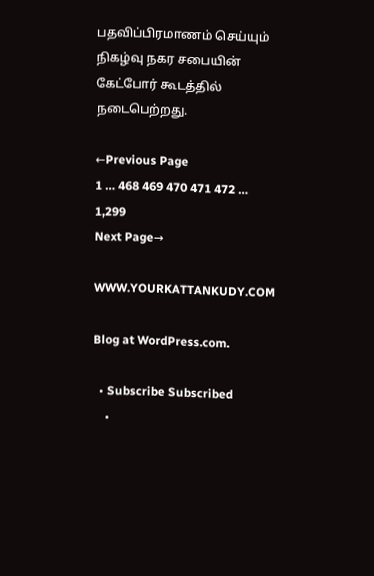பதவிப்பிரமாணம் செய்யும் நிகழ்வு நகர சபையின் கேட்போர் கூடத்தில் நடைபெற்றது.

←Previous Page
1 … 468 469 470 471 472 … 1,299
Next Page→

WWW.YOURKATTANKUDY.COM

Blog at WordPress.com.

  • Subscribe Subscribed
    •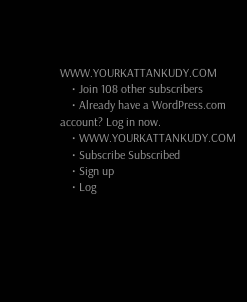WWW.YOURKATTANKUDY.COM
    • Join 108 other subscribers
    • Already have a WordPress.com account? Log in now.
    • WWW.YOURKATTANKUDY.COM
    • Subscribe Subscribed
    • Sign up
    • Log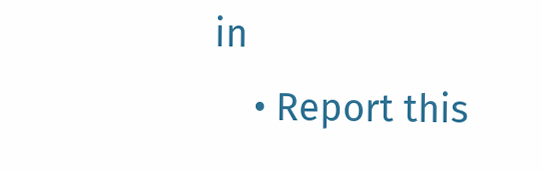in
    • Report this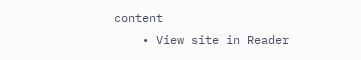content
    • View site in Reader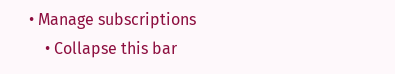• Manage subscriptions
    • Collapse this bar